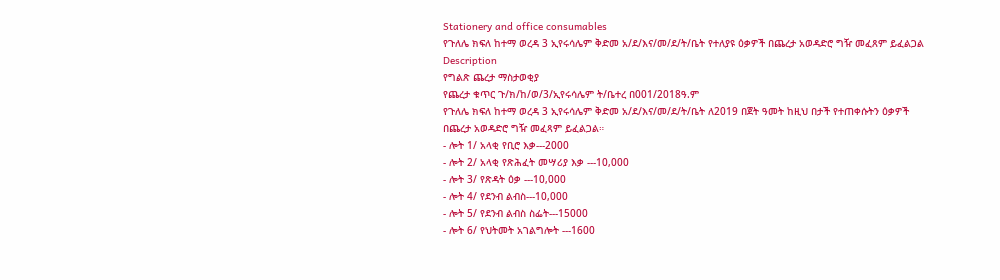Stationery and office consumables
የጉለሌ ክፍለ ከተማ ወረዳ 3 ኢየሩሳሌም ቅድመ አ/ደ/እና/መ/ደ/ት/ቤት የተለያዩ ዕቃዎች በጨረታ አወዳድሮ ግዥ መፈጸም ይፈልጋል
Description
የግልጽ ጨረታ ማስታወቂያ
የጨረታ ቁጥር ጉ/ክ/ከ/ወ/3/ኢየሩሳሌም ት/ቤተረ በ001/2018ዓ.ም
የጉለሌ ክፍለ ከተማ ወረዳ 3 ኢየሩሳሌም ቅድመ አ/ደ/እና/መ/ደ/ት/ቤት ለ2019 በጀት ዓመት ከዚህ በታች የተጠቀሱትን ዕቃዎች በጨረታ አወዳድሮ ግዥ መፈጻም ይፈልጋል።
- ሎት 1/ አላቂ የቢሮ እቃ---2000
- ሎት 2/ አላቂ የጽሕፈት መሣሪያ እቃ ---10,000
- ሎት 3/ የጽዳት ዕቃ ---10,000
- ሎት 4/ የደንብ ልብስ---10,000
- ሎት 5/ የደንብ ልብስ ስፌት---15000
- ሎት 6/ የህትመት አገልግሎት ---1600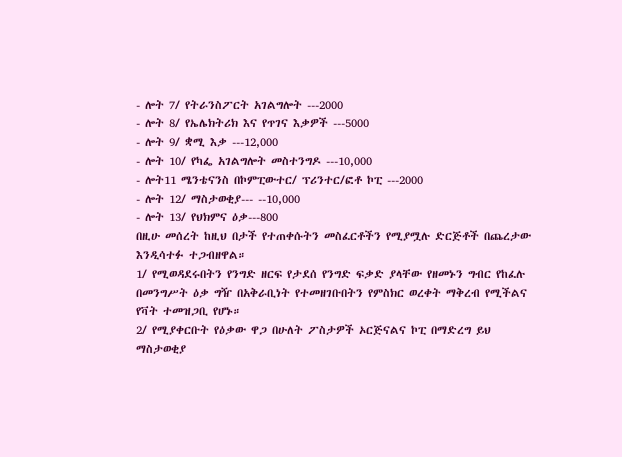- ሎት 7/ የትራንስፖርት አገልግሎት ---2000
- ሎት 8/ የኤሌክትሪክ እና የጥገና እቃዎች ---5000
- ሎት 9/ ቋሚ እቃ ---12,000
- ሎት 10/ የካፌ አገልግሎት መስተንግዶ ---10,000
- ሎት11 ሜንቴናንስ በኮምፒውተር/ ፕሪንተር/ፎቶ ኮፒ ---2000
- ሎት 12/ ማስታወቂያ--- --10,000
- ሎት 13/ የህክምና ዕቃ---800
በዚሁ መሰረት ከዚህ በታች የተጠቀሱትን መስፈርቶችን የሚያሟሉ ድርጅቶች በጨረታው እንዲሳተፉ ተጋብዘዋል።
1/ የሚወዳደሩበትን የንግድ ዘርፍ የታደሰ የንግድ ፍቃድ ያላቸው የዘመኑን ግብር የከፈሉ በመንግሥት ዕቃ ግዥ በአቅራቢነት የተመዘገቡበትን የምስክር ወረቀት ማቅረብ የሚችልና የቫት ተመዝጋቢ የሆኑ።
2/ የሚያቀርቡት የዕቃው ዋጋ በሁለት ፖስታዎች ኦርጅናልና ኮፒ በማድረግ ይህ ማስታወቂያ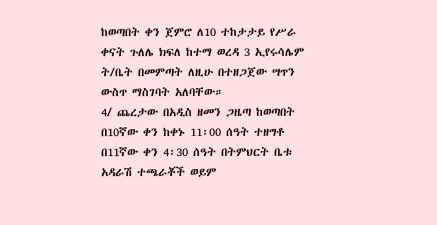ከወጣበት ቀን ጀምሮ ለ10 ተከታታይ የሥራ ቀናት ጉለሌ ክፍለ ከተማ ወረዳ 3 ኢየሩሳሌም ት/ቤት በመምጣት ለዚሁ በተዘጋጀው ሣጥን ውስጥ ማስገባት አለባቸው።
4/ ጨረታው በአዲስ ዘመን ጋዜጣ ከወጣበት በ10ኛው ቀን ከቀኑ 11፡00 ሰዓት ተዘግቶ በ11ኛው ቀን 4፡30 ሰዓት በትምህርት ቤቱ አዳራሽ ተጫራቾች ወይም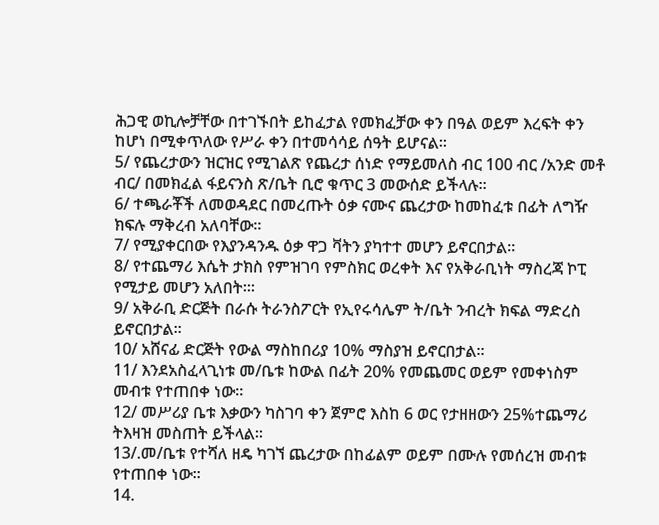ሕጋዊ ወኪሎቻቸው በተገኙበት ይከፈታል የመክፈቻው ቀን በዓል ወይም እረፍት ቀን ከሆነ በሚቀጥለው የሥራ ቀን በተመሳሳይ ሰዓት ይሆናል።
5/ የጨረታውን ዝርዝር የሚገልጽ የጨረታ ሰነድ የማይመለስ ብር 100 ብር /አንድ መቶ ብር/ በመክፈል ፋይናንስ ጽ/ቤት ቢሮ ቁጥር 3 መውሰድ ይችላሉ።
6/ ተጫራቾች ለመወዳደር በመረጡት ዕቃ ናሙና ጨረታው ከመከፈቱ በፊት ለግዥ ክፍሉ ማቅረብ አለባቸው።
7/ የሚያቀርበው የእያንዳንዱ ዕቃ ዋጋ ቫትን ያካተተ መሆን ይኖርበታል።
8/ የተጨማሪ እሴት ታክስ የምዝገባ የምስክር ወረቀት እና የአቅራቢነት ማስረጃ ኮፒ የሚታይ መሆን አለበት፡።
9/ አቅራቢ ድርጅት በራሱ ትራንስፖርት የኢየሩሳሌም ት/ቤት ንብረት ክፍል ማድረስ ይኖርበታል።
10/ አሸናፊ ድርጅት የውል ማስከበሪያ 10% ማስያዝ ይኖርበታል።
11/ እንደአስፈላጊነቱ መ/ቤቱ ከውል በፊት 20% የመጨመር ወይም የመቀነስም መብቱ የተጠበቀ ነው።
12/ መሥሪያ ቤቱ እቃውን ካስገባ ቀን ጀምሮ እስከ 6 ወር የታዘዘውን 25%ተጨማሪ ትእዛዝ መስጠት ይችላል።
13/.መ/ቤቱ የተሻለ ዘዴ ካገኘ ጨረታው በከፊልም ወይም በሙሉ የመሰረዝ መብቱ የተጠበቀ ነው።
14.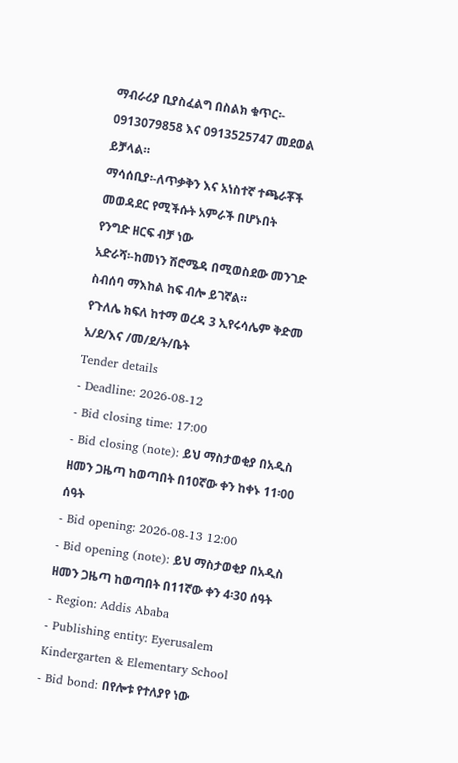ማብራሪያ ቢያስፈልግ በስልክ ቁጥር፡- 0913079858 እና 0913525747 መደወል ይቻላል።
ማሳሰቢያ፡-ለጥቃቅን እና አነስተኛ ተጫራቾች መወዳደር የሚችሱት አምራች በሆኑበት
የንግድ ዘርፍ ብቻ ነው
አድራሻ፡-ከመነን ሽሮሜዳ በሚወስደው መንገድ ስብሰባ ማእከል ከፍ ብሎ ይገኛል።
የጉለሌ ክፍለ ከተማ ወረዳ 3 ኢየሩሳሌም ቅድመ አ/ደ/እና /መ/ደ/ት/ቤት
Tender details
- Deadline: 2026-08-12
- Bid closing time: 17:00
- Bid closing (note): ይህ ማስታወቂያ በአዲስ ዘመን ጋዜጣ ከወጣበት በ10ኛው ቀን ከቀኑ 11፡00 ሰዓት
- Bid opening: 2026-08-13 12:00
- Bid opening (note): ይህ ማስታወቂያ በአዲስ ዘመን ጋዜጣ ከወጣበት በ11ኛው ቀን 4፡30 ሰዓት
- Region: Addis Ababa
- Publishing entity: Eyerusalem Kindergarten & Elementary School
- Bid bond: በየሎቱ የተለያየ ነው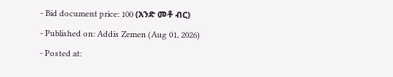- Bid document price: 100 (አንድ መቶ ብር)
- Published on: Addis Zemen (Aug 01, 2026)
- Posted at: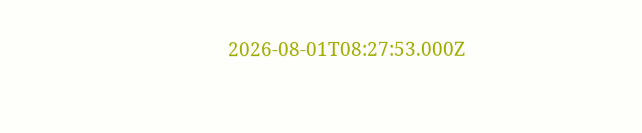2026-08-01T08:27:53.000Z